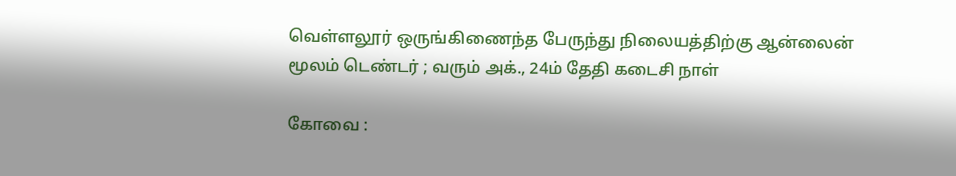வெள்ளலூர் ஒருங்கிணைந்த பேருந்து நிலையத்திற்கு ஆன்லைன் மூலம் டெண்டர் ; வரும் அக்., 24ம் தேதி கடைசி நாள்

கோவை :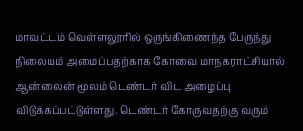மாவட்டம் வெள்ளலூரில் ஒருங்கிணைந்த பேருந்து நிலையம் அமைப்பதற்காக கோவை மாநகராட்சியால் ஆன்லைன் மூலம் டெண்டர் விட அழைப்பு விடுக்கப்பட்டுள்ளது. டெண்டர் கோருவதற்கு வரும்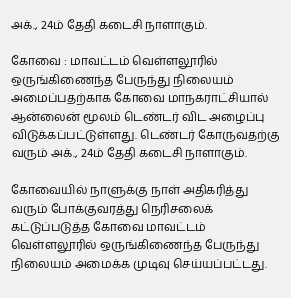அக்., 24ம் தேதி கடைசி நாளாகும்.

கோவை : மாவட்டம் வெள்ளலூரில் ஒருங்கிணைந்த பேருந்து நிலையம் அமைப்பதற்காக கோவை மாநகராட்சியால் ஆன்லைன் மூலம் டெண்டர் விட அழைப்பு விடுக்கப்பட்டுள்ளது. டெண்டர் கோருவதற்கு வரும் அக்., 24ம் தேதி கடைசி நாளாகும்.

கோவையில் நாளுக்கு நாள் அதிகரித்து வரும் போக்குவரத்து நெரிசலைக் கட்டுப்படுத்த கோவை மாவட்டம் வெள்ளலூரில் ஒருங்கிணைந்த பேருந்து நிலையம் அமைக்க முடிவு செய்யப்பட்டது.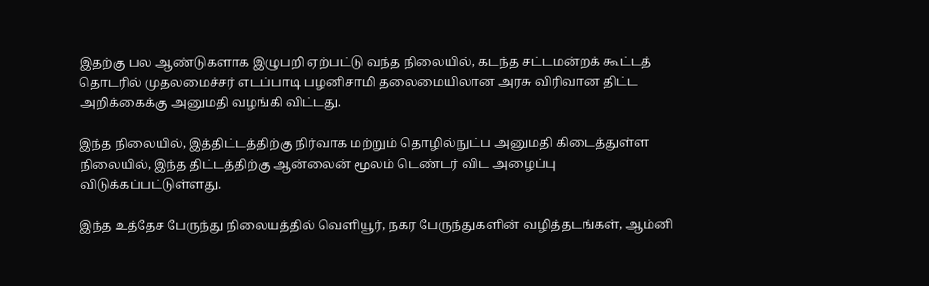இதற்கு பல ஆண்டுகளாக இழுபறி ஏற்பட்டு வந்த நிலையில், கடந்த சட்டமன்றக் கூட்டத் தொடரில் முதலமைச்சர் எடப்பாடி பழனிசாமி தலைமையிலான அரசு விரிவான திட்ட அறிக்கைக்கு அனுமதி வழங்கி விட்டது.

இந்த நிலையில், இத்திட்டத்திற்கு நிர்வாக மற்றும் தொழில்நுட்ப அனுமதி கிடைத்துள்ள நிலையில், இந்த திட்டத்திற்கு ஆன்லைன் மூலம் டெண்டர் விட அழைப்பு விடுக்கப்பட்டுள்ளது.

இந்த உத்தேச பேருந்து நிலையத்தில் வெளியூர், நகர பேருந்துகளின் வழித்தடங்கள், ஆம்னி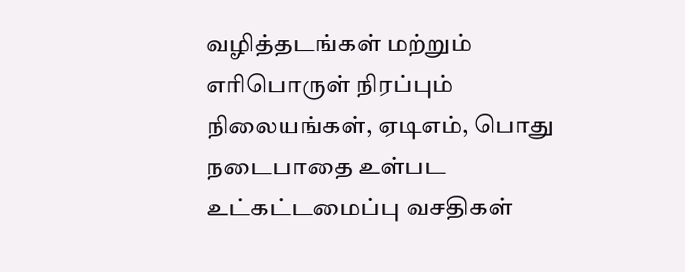வழித்தடங்கள் மற்றும் எரிபொருள் நிரப்பும் நிலையங்கள், ஏடிஎம், பொது நடைபாதை உள்பட உட்கட்டமைப்பு வசதிகள்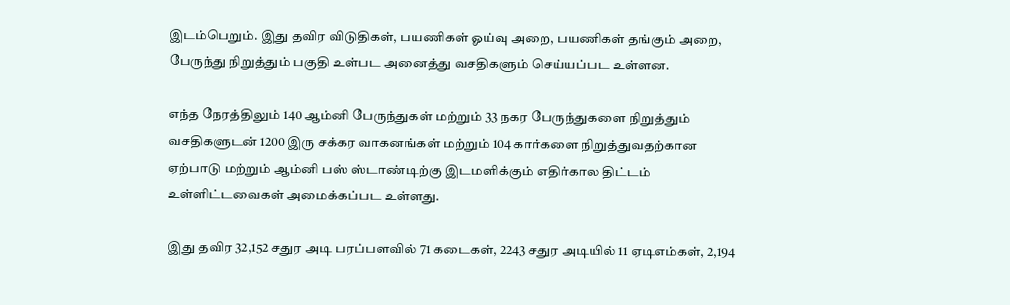இடம்பெறும். இது தவிர விடுதிகள், பயணிகள் ஓய்வு அறை, பயணிகள் தங்கும் அறை, பேருந்து நிறுத்தும் பகுதி உள்பட அனைத்து வசதிகளும் செய்யப்பட உள்ளன.

எந்த நேரத்திலும் 140 ஆம்னி பேருந்துகள் மற்றும் 33 நகர பேருந்துகளை நிறுத்தும் வசதிகளுடன் 1200 இரு சக்கர வாகனங்கள் மற்றும் 104 கார்களை நிறுத்துவதற்கான ஏற்பாடு மற்றும் ஆம்னி பஸ் ஸ்டாண்டிற்கு இடமளிக்கும் எதிர்கால திட்டம் உள்ளிட்டவைகள் அமைக்கப்பட உள்ளது.

இது தவிர 32,152 சதுர அடி பரப்பளவில் 71 கடைகள், 2243 சதுர அடியில் 11 ஏடிஎம்கள், 2,194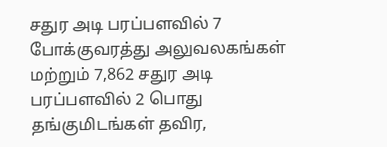சதுர அடி பரப்பளவில் 7 போக்குவரத்து அலுவலகங்கள் மற்றும் 7,862 சதுர அடி பரப்பளவில் 2 பொது தங்குமிடங்கள் தவிர,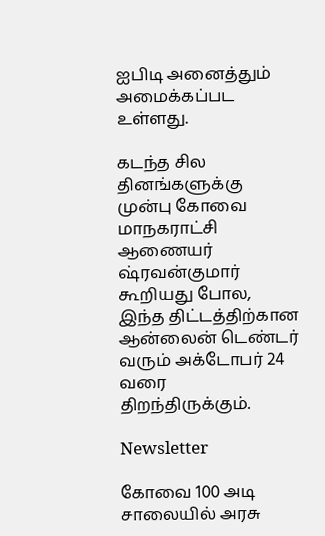ஐபிடி அனைத்தும் அமைக்கப்பட உள்ளது.

கடந்த சில தினங்களுக்கு முன்பு கோவை மாநகராட்சி ஆணையர் ஷ்ரவன்குமார் கூறியது போல, இந்த திட்டத்திற்கான ஆன்லைன் டெண்டர் வரும் அக்டோபர் 24 வரை திறந்திருக்கும்.

Newsletter

கோவை 100 அடி சாலையில் அரசு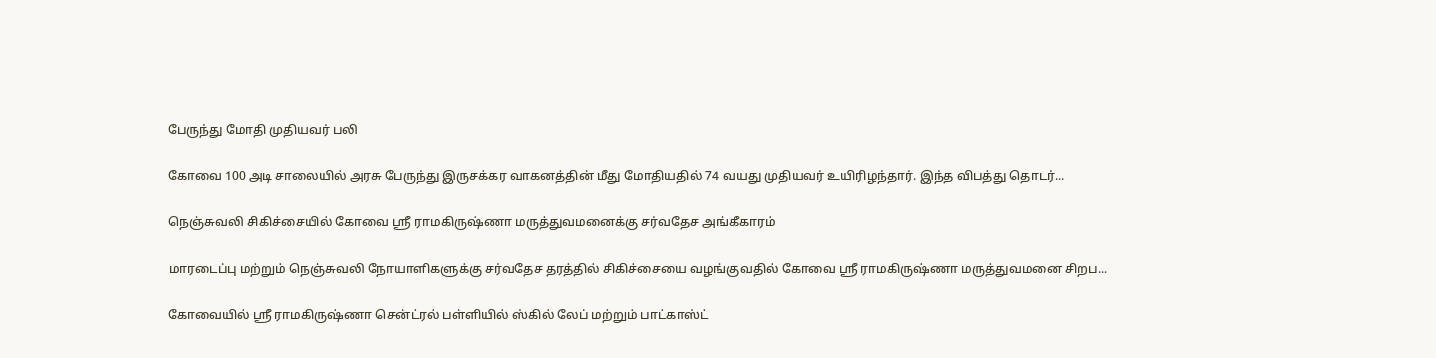பேருந்து மோதி முதியவர் பலி

கோவை 100 அடி சாலையில் அரசு பேருந்து இருசக்கர வாகனத்தின் மீது மோதியதில் 74 வயது முதியவர் உயிரிழந்தார். இந்த விபத்து தொடர்...

நெஞ்சுவலி சிகிச்சையில் கோவை ஸ்ரீ ராமகிருஷ்ணா மருத்துவமனைக்கு சர்வதேச அங்கீகாரம்

மாரடைப்பு மற்றும் நெஞ்சுவலி நோயாளிகளுக்கு சர்வதேச தரத்தில் சிகிச்சையை வழங்குவதில் கோவை ஸ்ரீ ராமகிருஷ்ணா மருத்துவமனை சிறப...

கோவையில் ஸ்ரீ ராமகிருஷ்ணா சென்ட்ரல் பள்ளியில் ஸ்கில் லேப் மற்றும் பாட்காஸ்ட்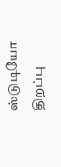ஸ்டுடியோ திறப்பு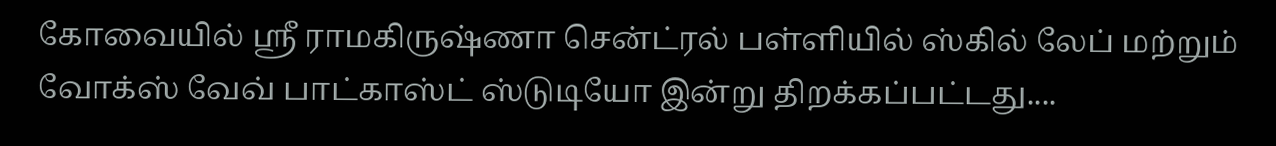கோவையில் ஸ்ரீ ராமகிருஷ்ணா சென்ட்ரல் பள்ளியில் ஸ்கில் லேப் மற்றும் வோக்ஸ் வேவ் பாட்காஸ்ட் ஸ்டுடியோ இன்று திறக்கப்பட்டது....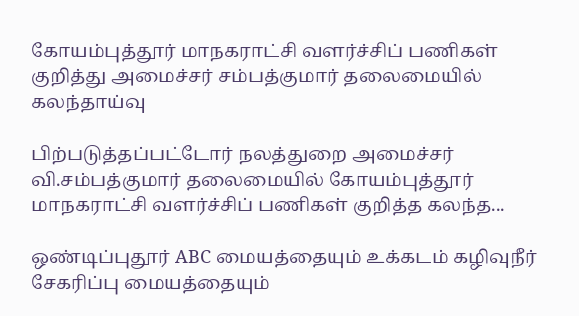கோயம்புத்தூர் மாநகராட்சி வளர்ச்சிப் பணிகள் குறித்து அமைச்சர் சம்பத்குமார் தலைமையில் கலந்தாய்வு

பிற்படுத்தப்பட்டோர் நலத்துறை அமைச்சர் வி.சம்பத்குமார் தலைமையில் கோயம்புத்தூர் மாநகராட்சி வளர்ச்சிப் பணிகள் குறித்த கலந்த...

ஒண்டிப்புதூர் ABC மையத்தையும் உக்கடம் கழிவுநீர் சேகரிப்பு மையத்தையும்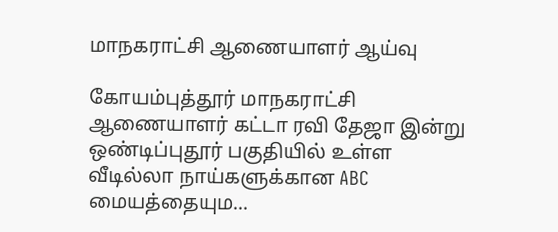மாநகராட்சி ஆணையாளர் ஆய்வு

கோயம்புத்தூர் மாநகராட்சி ஆணையாளர் கட்டா ரவி தேஜா இன்று ஒண்டிப்புதூர் பகுதியில் உள்ள வீடில்லா நாய்களுக்கான ABC மையத்தையும...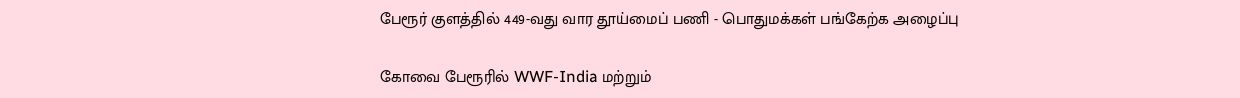பேரூர் குளத்தில் 449-வது வார தூய்மைப் பணி - பொதுமக்கள் பங்கேற்க அழைப்பு

கோவை பேரூரில் WWF-India மற்றும்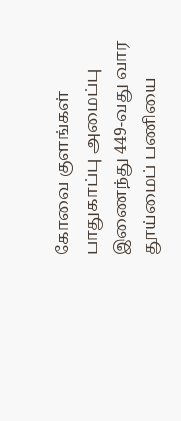கோவை குளங்கள் பாதுகாப்பு அமைப்பு இணைந்து 449-வது வார தூய்மைப் பணியை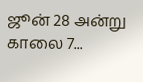ஜூன் 28 அன்று காலை 7...